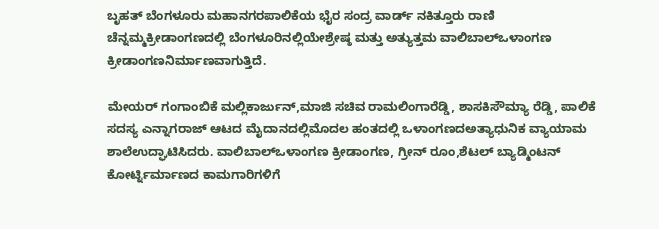ಬೃಹತ್ ಬೆಂಗಳೂರು ಮಹಾನಗರಪಾಲಿಕೆಯ ಭೈರ ಸಂದ್ರ ವಾರ್ಡ್ ನಕಿತ್ತೂರು ರಾಣಿ ಚೆನ್ನಮ್ಮಕ್ರೀಡಾಂಗಣದಲ್ಲಿ ಬೆಂಗಳೂರಿನಲ್ಲಿಯೇಶ್ರೇಷ್ಠ ಮತ್ತು ಅತ್ಯುತ್ತಮ ವಾಲಿಬಾಲ್ಒಳಾಂಗಣ ಕ್ರೀಡಾಂಗಣನಿರ್ಮಾಣವಾಗುತ್ತಿದೆ.

ಮೇಯರ್ ಗಂಗಾಂಬಿಕೆ ಮಲ್ಲಿಕಾರ್ಜುನ್,ಮಾಜಿ ಸಚಿವ ರಾಮಲಿಂಗಾರೆಡ್ಡಿ, ಶಾಸಕಿಸೌಮ್ಯಾ ರೆಡ್ಡಿ, ಪಾಲಿಕೆ ಸದಸ್ಯ ಎನ್ನಾಗರಾಜ್ ಆಟದ ಮೈದಾನದಲ್ಲಿಮೊದಲ ಹಂತದಲ್ಲಿ ಒಳಾಂಗಣದಅತ್ಯಾಧುನಿಕ ವ್ಯಾಯಾಮ ಶಾಲೆಉದ್ಘಾಟಿಸಿದರು. ವಾಲಿಬಾಲ್ಒಳಾಂಗಣ ಕ್ರೀಡಾಂಗಣ, ಗ್ರೀನ್ ರೂಂ,ಶೆಟಲ್ ಬ್ಯಾಡ್ಮಿಂಟನ್ ಕೋರ್ಟ್ನಿರ್ಮಾಣದ ಕಾಮಗಾರಿಗಳಿಗೆ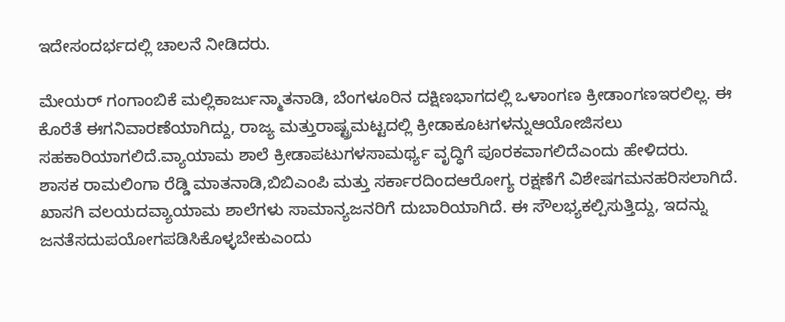ಇದೇಸಂದರ್ಭದಲ್ಲಿ ಚಾಲನೆ ನೀಡಿದರು.

ಮೇಯರ್ ಗಂಗಾಂಬಿಕೆ ಮಲ್ಲಿಕಾರ್ಜುನ್ಮಾತನಾಡಿ, ಬೆಂಗಳೂರಿನ ದಕ್ಷಿಣಭಾಗದಲ್ಲಿ ಒಳಾಂಗಣ ಕ್ರೀಡಾಂಗಣಇರಲಿಲ್ಲ. ಈ ಕೊರೆತೆ ಈಗನಿವಾರಣೆಯಾಗಿದ್ದು, ರಾಜ್ಯ ಮತ್ತುರಾಷ್ಟ್ರಮಟ್ಟದಲ್ಲಿ ಕ್ರೀಡಾಕೂಟಗಳನ್ನುಆಯೋಜಿಸಲು ಸಹಕಾರಿಯಾಗಲಿದೆ.ವ್ಯಾಯಾಮ ಶಾಲೆ ಕ್ರೀಡಾಪಟುಗಳಸಾಮರ್ಥ್ಯ ವೃದ್ಧಿಗೆ ಪೂರಕವಾಗಲಿದೆಎಂದು ಹೇಳಿದರು.
ಶಾಸಕ ರಾಮಲಿಂಗಾ ರೆಡ್ಡಿ ಮಾತನಾಡಿ,ಬಿಬಿಎಂಪಿ ಮತ್ತು ಸರ್ಕಾರದಿಂದಆರೋಗ್ಯ ರಕ್ಷಣೆಗೆ ವಿಶೇಷಗಮನಹರಿಸಲಾಗಿದೆ. ಖಾಸಗಿ ವಲಯದವ್ಯಾಯಾಮ ಶಾಲೆಗಳು ಸಾಮಾನ್ಯಜನರಿಗೆ ದುಬಾರಿಯಾಗಿದೆ. ಈ ಸೌಲಭ್ಯಕಲ್ಪಿಸುತ್ತಿದ್ದು, ಇದನ್ನು ಜನತೆಸದುಪಯೋಗಪಡಿಸಿಕೊಳ್ಳಬೇಕುಎಂದು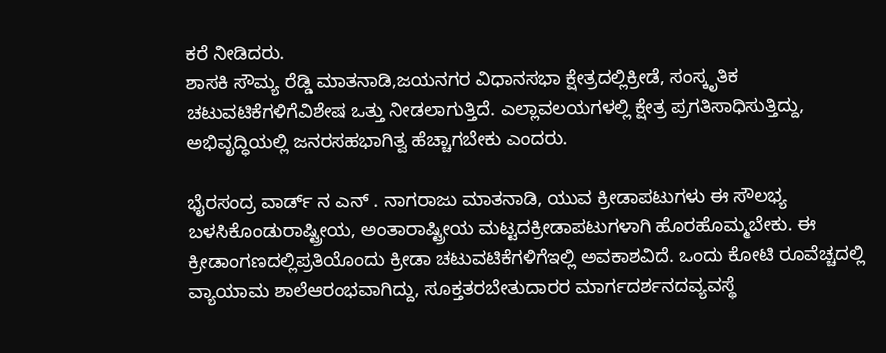ಕರೆ ನೀಡಿದರು.
ಶಾಸಕಿ ಸೌಮ್ಯ ರೆಡ್ಡಿ ಮಾತನಾಡಿ,ಜಯನಗರ ವಿಧಾನಸಭಾ ಕ್ಷೇತ್ರದಲ್ಲಿಕ್ರೀಡೆ, ಸಂಸ್ಕೃತಿಕ ಚಟುವಟಿಕೆಗಳಿಗೆವಿಶೇಷ ಒತ್ತು ನೀಡಲಾಗುತ್ತಿದೆ. ಎಲ್ಲಾವಲಯಗಳಲ್ಲಿ ಕ್ಷೇತ್ರ ಪ್ರಗತಿಸಾಧಿಸುತ್ತಿದ್ದು, ಅಭಿವೃದ್ಧಿಯಲ್ಲಿ ಜನರಸಹಭಾಗಿತ್ವ ಹೆಚ್ಚಾಗಬೇಕು ಎಂದರು.

ಭೈರಸಂದ್ರ ವಾರ್ಡ್ ನ ಎನ್ . ನಾಗರಾಜು ಮಾತನಾಡಿ, ಯುವ ಕ್ರೀಡಾಪಟುಗಳು ಈ ಸೌಲಭ್ಯ ಬಳಸಿಕೊಂಡುರಾಷ್ಟ್ರೀಯ, ಅಂತಾರಾಷ್ಟ್ರೀಯ ಮಟ್ಟದಕ್ರೀಡಾಪಟುಗಳಾಗಿ ಹೊರಹೊಮ್ಮಬೇಕು. ಈ ಕ್ರೀಡಾಂಗಣದಲ್ಲಿಪ್ರತಿಯೊಂದು ಕ್ರೀಡಾ ಚಟುವಟಿಕೆಗಳಿಗೆಇಲ್ಲಿ ಅವಕಾಶವಿದೆ. ಒಂದು ಕೋಟಿ ರೂವೆಚ್ಚದಲ್ಲಿ ವ್ಯಾಯಾಮ ಶಾಲೆಆರಂಭವಾಗಿದ್ದು, ಸೂಕ್ತತರಬೇತುದಾರರ ಮಾರ್ಗದರ್ಶನದವ್ಯವಸ್ಥೆ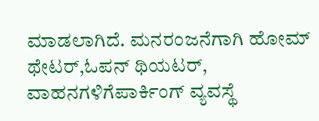ಮಾಡಲಾಗಿದೆ. ಮನರಂಜನೆಗಾಗಿ ಹೋಮ್ ಥೇಟರ್,ಓಪನ್ ಥಿಯಟರ್, ವಾಹನಗಳಿಗೆಪಾರ್ಕಿಂಗ್ ವ್ಯವಸ್ಥೆ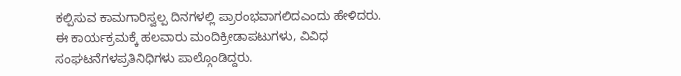ಕಲ್ಪಿಸುವ ಕಾಮಗಾರಿಸ್ವಲ್ಪ ದಿನಗಳಲ್ಲಿ ಪ್ರಾರಂಭವಾಗಲಿದಎಂದು ಹೇಳಿದರು.
ಈ ಕಾರ್ಯಕ್ರಮಕ್ಕೆ ಹಲವಾರು ಮಂದಿಕ್ರೀಡಾಪಟುಗಳು, ವಿವಿಧ ಸಂಘಟನೆಗಳಪ್ರತಿನಿಧಿಗಳು ಪಾಲ್ಗೊಂಡಿದ್ದರು.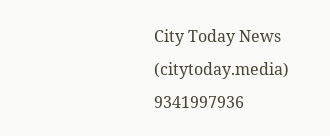City Today News
(citytoday.media)
9341997936